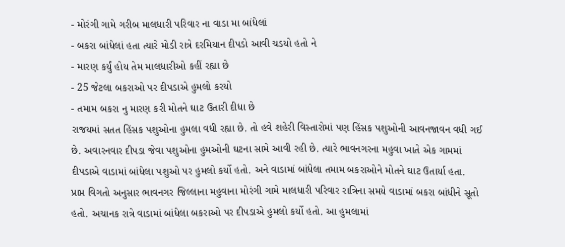- મોરંગી ગામે ગરીબ માલધારી પરિવાર ના વાડા મા બાંધેલાં
- બકરા બાંધેલાં હતા ત્યારે મોડી રાત્રે દરમિયાન દીપડો આવી ચડયો હતો ને
- મારણ કર્યું હોય તેમ માલધારીઓ કહીં રહ્યા છે
- 25 જેટલા બકરાઓ પર દીપડાએ હુમલો કરયો
- તમામ બકરા નુ મારણ કરી મોતને ઘાટ ઉતારી દીધા છે
રાજયમાં સતત હિંસક પશુઓના હુમલા વધી રહ્યા છે. તો હવે શહેરી વિસ્તારોમાં પણ હિંસક પશુઓની આવનજાવન વધી ગઈ છે. અવારનવાર દીપડા જેવા પશુઓના હુમઓની ઘટના સામે આવી રહી છે. ત્યારે ભાવનગરના મહુવા ખાતે એક ગામમાં દીપડાએ વાડામાં બાંધેલા પશુઓ પર હુમલો કર્યો હતો. અને વાડામાં બાંધેલા તમામ બકરાઓને મોતને ઘાટ ઉતાર્યા હતા.
પ્રાપ્ત વિગતો અનુસાર ભાવનગર જિલ્લાના મહુવાના મોરંગી ગામે માલધારી પરિવાર રાત્રિના સમયે વાડામાં બકરા બાંધીને સૂતો હતો. અચાનક રાત્રે વાડામાં બાંધેલા બકરાઓ પર દીપડાએ હુમલો કર્યો હતો. આ હુમલામાં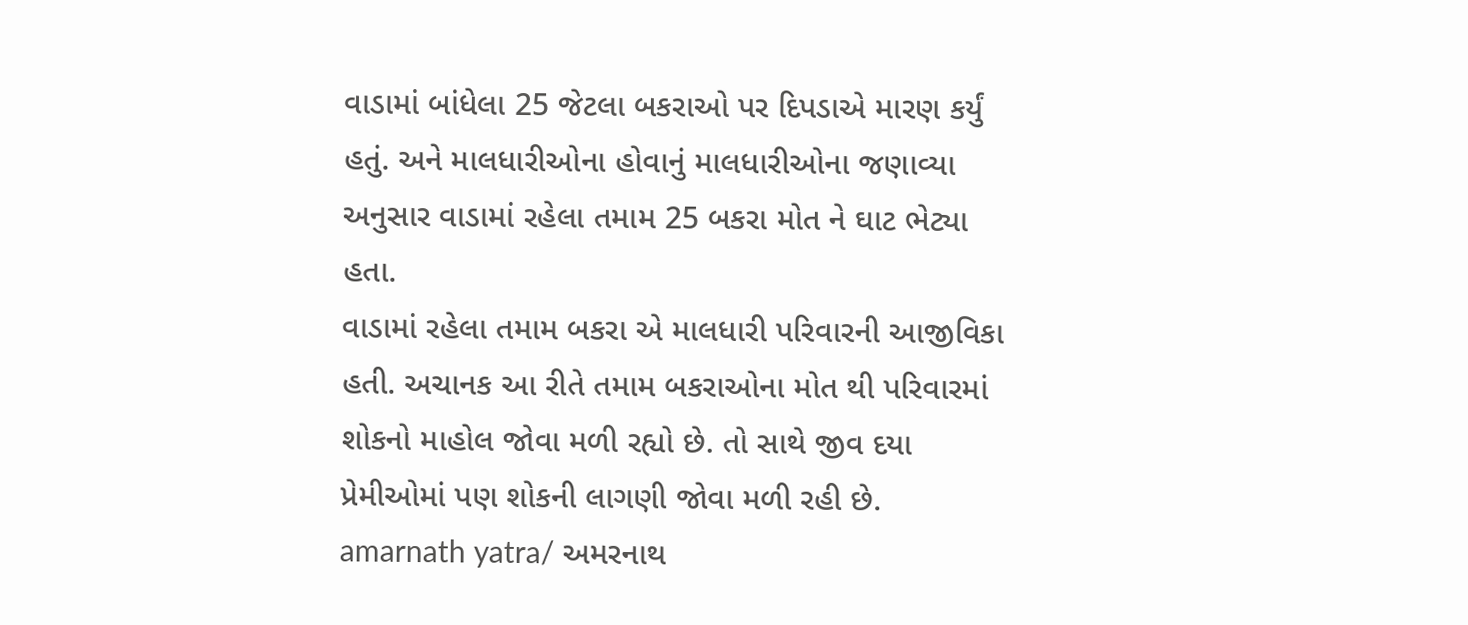વાડામાં બાંધેલા 25 જેટલા બકરાઓ પર દિપડાએ મારણ કર્યું હતું. અને માલધારીઓના હોવાનું માલધારીઓના જણાવ્યા અનુસાર વાડામાં રહેલા તમામ 25 બકરા મોત ને ઘાટ ભેટ્યા હતા.
વાડામાં રહેલા તમામ બકરા એ માલધારી પરિવારની આજીવિકા હતી. અચાનક આ રીતે તમામ બકરાઓના મોત થી પરિવારમાં શોકનો માહોલ જોવા મળી રહ્યો છે. તો સાથે જીવ દયા પ્રેમીઓમાં પણ શોકની લાગણી જોવા મળી રહી છે.
amarnath yatra/ અમરનાથ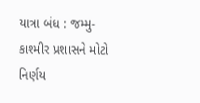યાત્રા બંધ : જમ્મુ-કાશ્મીર પ્રશાસને મોટો નિર્ણય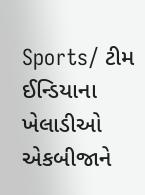Sports/ ટીમ ઈન્ડિયાના ખેલાડીઓ એકબીજાને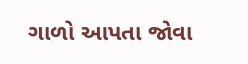ગાળો આપતા જોવા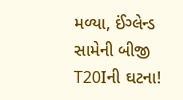મળ્યા, ઈંગ્લેન્ડ સામેની બીજી T20Iની ઘટના!